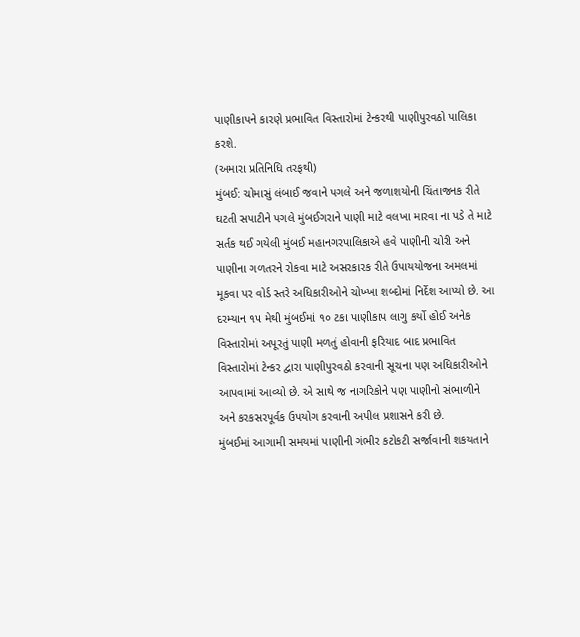પાણીકાપને કારણે પ્રભાવિત વિસ્તારોમાં ટેન્કરથી પાણીપુરવઠો પાલિકા કરશે.
(અમારા પ્રતિનિધિ તરફથી)
મુંબઈ: ચોમાસું લંબાઈ જવાને પગલે અને જળાશયોની ચિંતાજનક રીતે ઘટતી સપાટીને પગલે મુંબઈગરાને પાણી માટે વલખા મારવા ના પડે તે માટે સર્તક થઈ ગયેલી મુંબઈ મહાનગરપાલિકાએ હવે પાણીની ચોરી અને પાણીના ગળતરને રોકવા માટે અસરકારક રીતે ઉપાયયોજના અમલમાં મૂકવા પર વોર્ડ સ્તરે અધિકારીઓને ચોખ્ખા શબ્દોમાં નિર્દેશ આપ્યો છે. આ દરમ્યાન ૧૫ મેથી મુંબઈમાં ૧૦ ટકા પાણીકાપ લાગુ કર્યો હોઈ અનેક વિસ્તારોમાં અપૂરતું પાણી મળતું હોવાની ફરિયાદ બાદ પ્રભાવિત વિસ્તારોમાં ટેન્કર દ્વારા પાણીપુરવઠો કરવાની સૂચના પણ અધિકારીઓને આપવામાં આવ્યો છે. એ સાથે જ નાગરિકોને પણ પાણીનો સંભાળીને અને કરકસરપૂર્વક ઉપયોગ કરવાની અપીલ પ્રશાસને કરી છે.
મુંબઈમાં આગામી સમયમાં પાણીની ગંભીર કટોકટી સર્જાવાની શકયતાને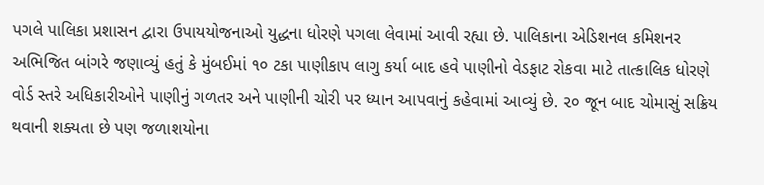પગલે પાલિકા પ્રશાસન દ્વારા ઉપાયયોજનાઓ યુદ્ધના ધોરણે પગલા લેવામાં આવી રહ્યા છે. પાલિકાના એડિશનલ કમિશનર અભિજિત બાંગરે જણાવ્યું હતું કે મુંબઈમાં ૧૦ ટકા પાણીકાપ લાગુ કર્યા બાદ હવે પાણીનો વેડફાટ રોકવા માટે તાત્કાલિક ધોરણે વોર્ડ સ્તરે અધિકારીઓને પાણીનું ગળતર અને પાણીની ચોરી પર ધ્યાન આપવાનું કહેવામાં આવ્યું છે. ૨૦ જૂન બાદ ચોમાસું સક્રિય થવાની શક્યતા છે પણ જળાશયોના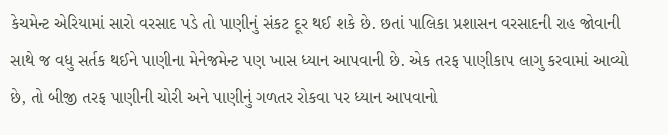કેચમેન્ટ એરિયામાં સારો વરસાદ પડે તો પાણીનું સંકટ દૂર થઈ શકે છે. છતાં પાલિકા પ્રશાસન વરસાદની રાહ જોવાની સાથે જ વધુ સર્તક થઈને પાણીના મેનેજમેન્ટ પણ ખાસ ધ્યાન આપવાની છે. એક તરફ પાણીકાપ લાગુ કરવામાં આવ્યો છે, તો બીજી તરફ પાણીની ચોરી અને પાણીનું ગળતર રોકવા પર ધ્યાન આપવાનો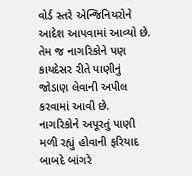વોર્ડ સ્તરે એન્જિનિયરોને આદેશ આપવામાં આવ્યો છે. તેમ જ નાગરિકોને પણ કાયદેસર રીતે પાણીનું જોડાણ લેવાની અપીલ કરવામાં આવી છે.
નાગરિકોને અપૂરતું પાણી મળી રહ્યું હોવાની ફરિયાદ બાબદે બાંગરે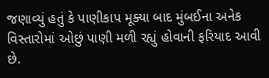જણાવ્યું હતું કે પાણીકાપ મૂક્યા બાદ મુંબઈના અનેક વિસ્તારોમાં ઓછું પાણી મળી રહ્યું હોવાની ફરિયાદ આવી છે.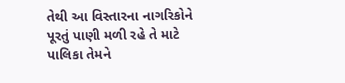તેથી આ વિસ્તારના નાગરિકોને પૂરતું પાણી મળી રહે તે માટે પાલિકા તેમને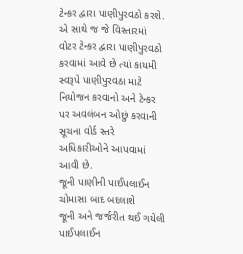ટેન્કર દ્વારા પાણીપુરવઠો કરશે. એ સાથે જ જે વિસ્તારમાં વોટર ટેન્કર દ્વારા પાણીપુરવઠો કરવામાં આવે છે ત્યાં કાયમી સ્વરૂપે પાણીપુરવઠા માટે નિયોજન કરવાનો અને ટેન્કર પર અવલંબન ઓછું કરવાની સૂચના વોર્ડ સ્તરે અધિકારીઓને આપવામાં આવી છે.
જૂની પાણીની પાઈપલાઈન ચોમાસા બાદ બદલાશે
જૂની અને જર્જરીત થઈ ગયેલી પાઈપલાઈન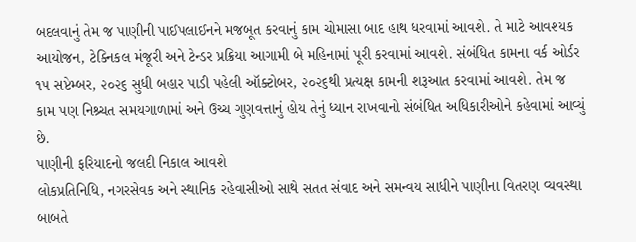બદલવાનું તેમ જ પાણીની પાઈપલાઈનને મજબૂત કરવાનું કામ ચોમાસા બાદ હાથ ધરવામાં આવશે. તે માટે આવશ્યક આયોજન, ટેક્નિકલ મંજૂરી અને ટેન્ડર પ્રક્રિયા આગામી બે મહિનામાં પૂરી કરવામાં આવશે. સંબંધિત કામના વર્ક ઓર્ડર ૧૫ સપ્ટેમ્બર, ૨૦૨૬ સુધી બહાર પાડી પહેલી ઑક્ટોબર, ૨૦૨૬થી પ્રત્યક્ષ કામની શરૂઆત કરવામાં આવશે. તેમ જ કામ પણ નિશ્ર્ચત સમયગાળામાં અને ઉચ્ચ ગુણવત્તાનું હોય તેનું ધ્યાન રાખવાનો સંબંધિત અધિકારીઓને કહેવામાં આવ્યું છે.
પાણીની ફરિયાદનો જલદી નિકાલ આવશે
લોકપ્રતિનિધિ, નગરસેવક અને સ્થાનિક રહેવાસીઓ સાથે સતત સંવાદ અને સમન્વય સાધીને પાણીના વિતરણ વ્યવસ્થા બાબતે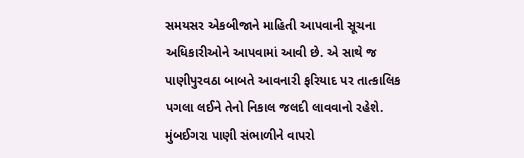સમયસર એકબીજાને માહિતી આપવાની સૂચના અધિકારીઓને આપવામાં આવી છે. એ સાથે જ પાણીપુરવઠા બાબતે આવનારી ફરિયાદ પર તાત્કાલિક પગલા લઈને તેનો નિકાલ જલદી લાવવાનો રહેશે.
મુંબઈગરા પાણી સંભાળીને વાપરો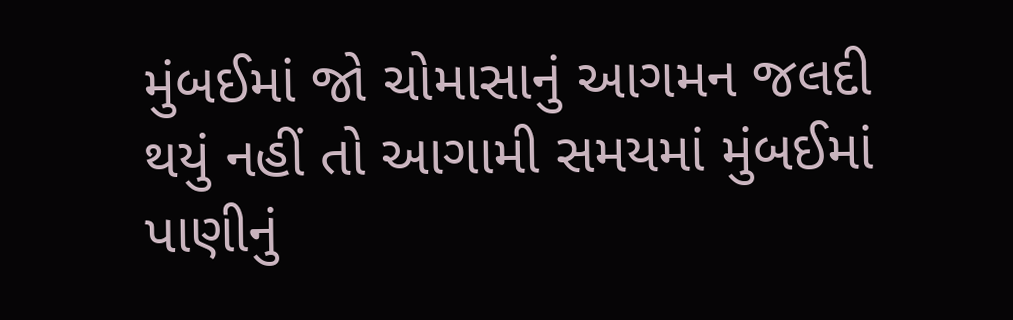મુંબઈમાં જો ચોમાસાનું આગમન જલદી થયું નહીં તો આગામી સમયમાં મુંબઈમાં પાણીનું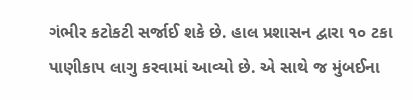ગંભીર કટોકટી સર્જાઈ શકે છે. હાલ પ્રશાસન દ્વારા ૧૦ ટકા પાણીકાપ લાગુ કરવામાં આવ્યો છે. એ સાથે જ મુંબઈના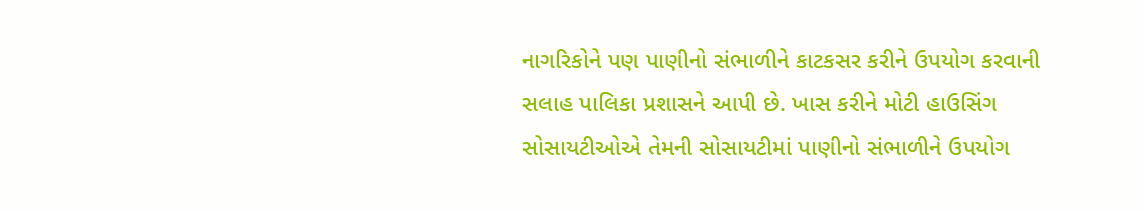નાગરિકોને પણ પાણીનો સંભાળીને કાટકસર કરીને ઉપયોગ કરવાની સલાહ પાલિકા પ્રશાસને આપી છે. ખાસ કરીને મોટી હાઉસિંગ સોસાયટીઓએ તેમની સોસાયટીમાં પાણીનો સંભાળીને ઉપયોગ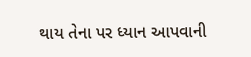થાય તેના પર ધ્યાન આપવાની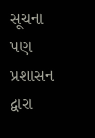સૂચના પણ પ્રશાસન દ્વારા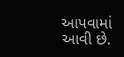આપવામાં આવી છે.